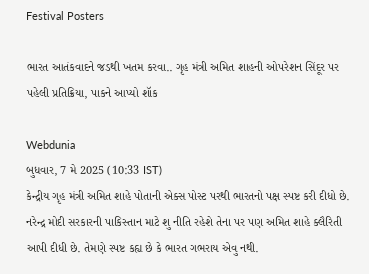Festival Posters

ભારત આતંકવાદને જડથી ખતમ કરવા.. ગૃહ મંત્રી અમિત શાહની ઓપરેશન સિંદૂર પર પહેલી પ્રતિક્રિયા, પાકને આપ્યો શૉક

Webdunia
બુધવાર, 7 મે 2025 (10:33 IST)
કેન્દ્રીય ગૃહ મંત્રી અમિત શાહે પોતાની એક્સ પોસ્ટ પરથી ભારતનો પક્ષ સ્પષ્ટ કરી દીધો છે. નરેન્દ્ર મોદી સરકારની પાકિસ્તાન માટે શુ નીતિ રહેશે તેના પર પણ અમિત શાહે ક્લૈરિતી આપી દીધી છે. તેમણે સ્પષ્ટ કહ્ય છે કે ભારત ગભરાય એવુ નથી.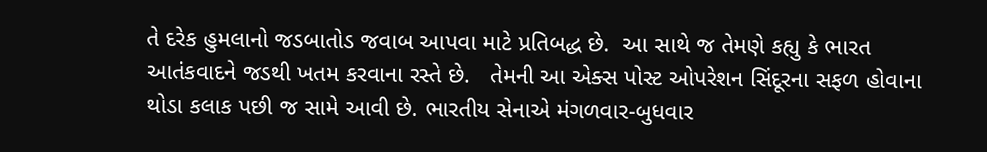તે દરેક હુમલાનો જડબાતોડ જવાબ આપવા માટે પ્રતિબદ્ધ છે.  આ સાથે જ તેમણે કહ્યુ કે ભારત આતંકવાદને જડથી ખતમ કરવાના રસ્તે છે.   તેમની આ એક્સ પોસ્ટ ઓપરેશન સિંદૂરના સફળ હોવાના થોડા કલાક પછી જ સામે આવી છે. ભારતીય સેનાએ મંગળવાર-બુધવાર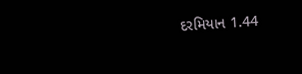દરમિયાન 1.44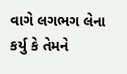વાગે લગભગ લેના કર્યુ કે તેમને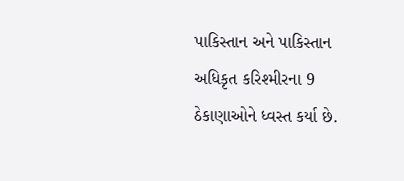પાકિસ્તાન અને પાકિસ્તાન અધિકૃત કરિશ્મીરના 9 ઠેકાણાઓને ધ્વસ્ત કર્યા છે.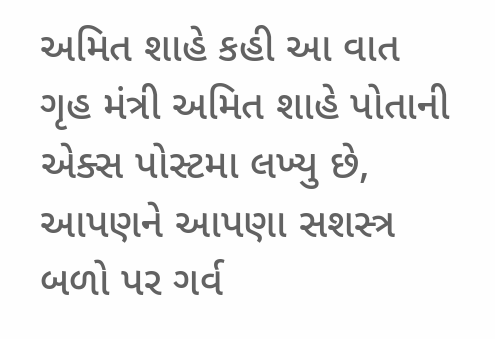અમિત શાહે કહી આ વાત
ગૃહ મંત્રી અમિત શાહે પોતાની એક્સ પોસ્ટમા લખ્યુ છે, આપણને આપણા સશસ્ત્ર બળો પર ગર્વ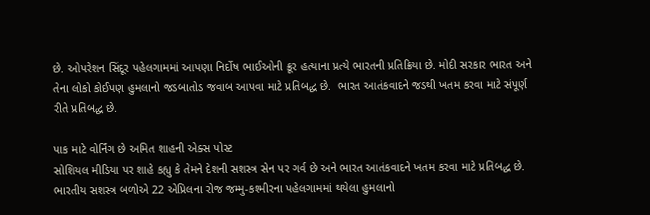છે. ઓપરેશન સિંદૂર પહેલગામમાં આપણા નિર્દોષ ભાઈઓની ક્રૂર હત્યાના પ્રત્યે ભારતની પ્રતિક્રિયા છે. મોદી સરકાર ભારત અને તેના લોકો કોઈપણ હુમલાનો જડબાતોડ જવાબ આપવા માટે પ્રતિબદ્ધ છે.  ભારત આતંકવાદને જડથી ખતમ કરવા માટે સંપૂર્ણ રીતે પ્રતિબદ્ધ છે.

પાક માટે વોર્નિંગ છે અમિત શાહની એક્સ પોસ્ટ
સોશિયલ મીડિયા પર શાહે કહ્યુ કે તેમને દેશની સશસ્ત્ર સેન પર ગર્વ છે અને ભારત આતંકવાદને ખતમ કરવા માટે પ્રતિબદ્ધ છે. ભારતીય સશસ્ત્ર બળોએ 22 એપ્રિલના રોજ જમ્મુ-કશ્મીરના પહેલગામમાં થયેલા હુમલાનો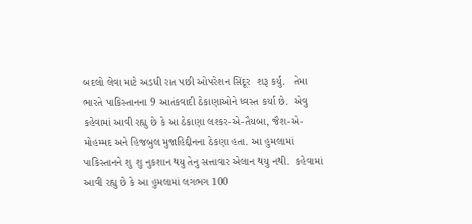બદલો લેવા માટે અડધી રાત પછી ઓપરેશન સિંદૂર  શરૂ કર્યુ.   તેમા ભારતે પાકિસ્તાનના 9 આતંકવાદી ઠેકાણાઓને ધ્વસ્ત કર્યા છે.  એવુ કહેવામાં આવી રહ્યુ છે કે આ ઠેકાણા લશ્કર-એ-તૈયબા, જૈશ-એ-મોહમ્મદ અને હિજબુલ મુજાહિદ્દીનના ઠેકણા હતા. આ હુમલામાં પાકિસ્તાનને શુ શુ નુકશાન થયુ તેનુ સત્તાવાર એલાન થયુ નથી.  કહેવામાં આવી રહ્યુ છે કે આ હુમલામાં લગભગ 100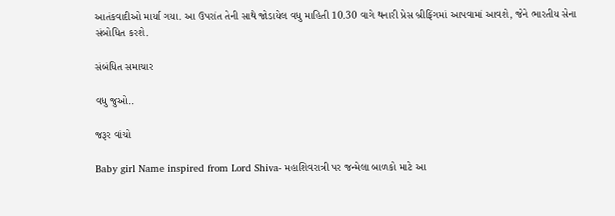આતંકવાદીઓ માર્યા ગયા. આ ઉપરાંત તેની સાથે જોડાયેલ વધુ માહિતી 10.30 વાગે થનારી પ્રેસ બ્રીફિંગમાં આપવામાં આવશે, જેને ભારતીય સેના સંબોધિત કરશે.

સંબંધિત સમાચાર

વધુ જુઓ..

જરૂર વાંચો

Baby girl Name inspired from Lord Shiva- મહાશિવરાત્રી પર જન્મેલા બાળકો માટે આ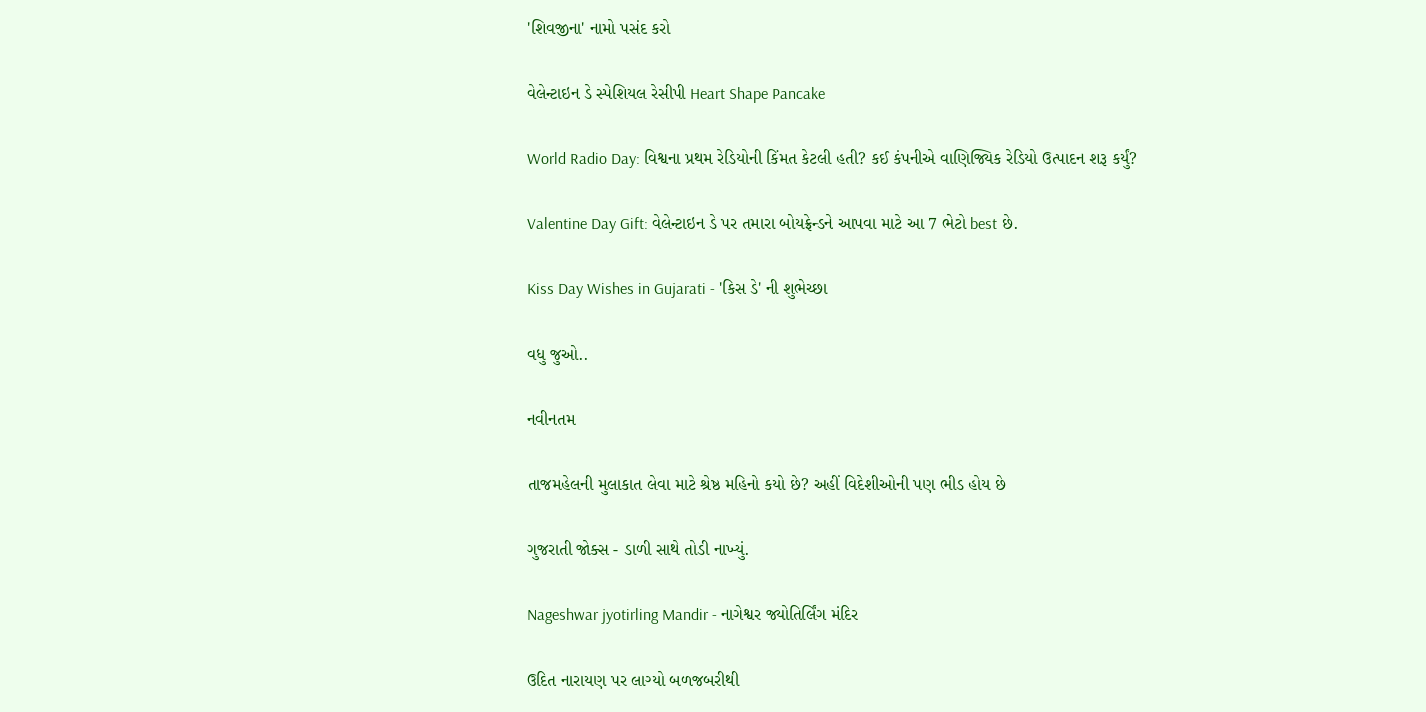'શિવજીના' નામો પસંદ કરો

વેલેન્ટાઇન ડે સ્પેશિયલ રેસીપી Heart Shape Pancake

World Radio Day: વિશ્વના પ્રથમ રેડિયોની કિંમત કેટલી હતી? કઈ કંપનીએ વાણિજ્યિક રેડિયો ઉત્પાદન શરૂ કર્યું?

Valentine Day Gift: વેલેન્ટાઇન ડે પર તમારા બોયફ્રેન્ડને આપવા માટે આ 7 ભેટો best છે.

Kiss Day Wishes in Gujarati - 'કિસ ડે' ની શુભેચ્છા

વધુ જુઓ..

નવીનતમ

તાજમહેલની મુલાકાત લેવા માટે શ્રેષ્ઠ મહિનો કયો છે? અહીં વિદેશીઓની પણ ભીડ હોય છે

ગુજરાતી જોક્સ - ડાળી સાથે તોડી નાખ્યું.

Nageshwar jyotirling Mandir - નાગેશ્વર જ્યોતિર્લિંગ મંદિર

ઉદિત નારાયણ પર લાગ્યો બળજબરીથી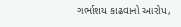ગર્ભાશય કાઢવાનો આરોપ,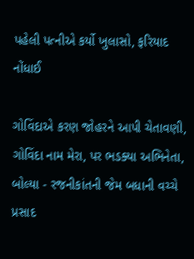પહેલી પત્નીએ કર્યો ખુલાસો, ફરિયાદ નોંધાઈ

ગોવિંદાએ કરણ જોહરને આપી ચેતાવણી, ગોવિંદા નામ મેરા, પર ભડક્યા અભિનેતા, બોલ્યા - રજનીકાંતની જેમ બધાની વચ્ચે પ્રસાદ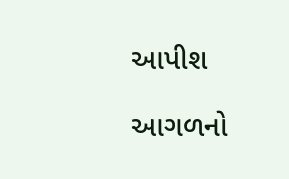આપીશ

આગળનો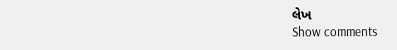લેખ
Show comments